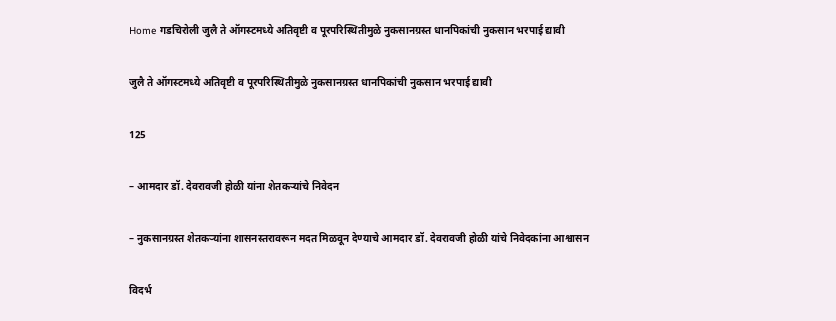Home गडचिरोली जुलै ते ऑगस्टमध्ये अतिवृष्टी व पूरपरिस्थितीमुळे नुकसानग्रस्त धानपिकांची नुकसान भरपाई द्यावी

जुलै ते ऑगस्टमध्ये अतिवृष्टी व पूरपरिस्थितीमुळे नुकसानग्रस्त धानपिकांची नुकसान भरपाई द्यावी

125

– आमदार डॉ. देवरावजी होळी यांना शेतकऱ्यांचे निवेदन

– नुकसानग्रस्त शेतकऱ्यांना शासनस्तरावरून मदत मिळवून देण्याचे आमदार डॉ. देवरावजी होळी यांचे निवेदकांना आश्वासन

विदर्भ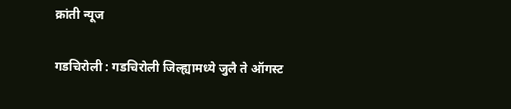क्रांती न्यूज

गडचिरोली : गडचिरोली जिल्ह्यामध्ये जुलै ते ऑगस्ट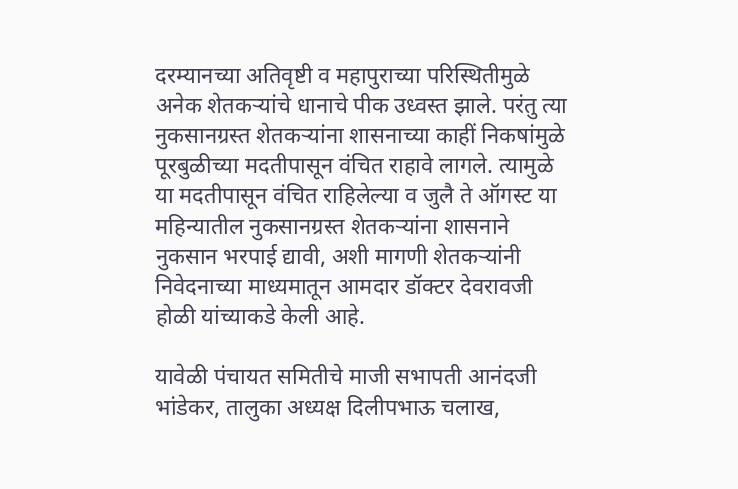दरम्यानच्या अतिवृष्टी व महापुराच्या परिस्थितीमुळे अनेक शेतकऱ्यांचे धानाचे पीक उध्वस्त झाले. परंतु त्या नुकसानग्रस्त शेतकऱ्यांना शासनाच्या काहीं निकषांमुळे पूरबुळीच्या मदतीपासून वंचित राहावे लागले. त्यामुळे या मदतीपासून वंचित राहिलेल्या व जुलै ते ऑगस्ट या महिन्यातील नुकसानग्रस्त शेतकऱ्यांना शासनाने नुकसान भरपाई द्यावी, अशी मागणी शेतकऱ्यांनी निवेदनाच्या माध्यमातून आमदार डॉक्टर देवरावजी होळी यांच्याकडे केली आहे.

यावेळी पंचायत समितीचे माजी सभापती आनंदजी भांडेकर, तालुका अध्यक्ष दिलीपभाऊ चलाख,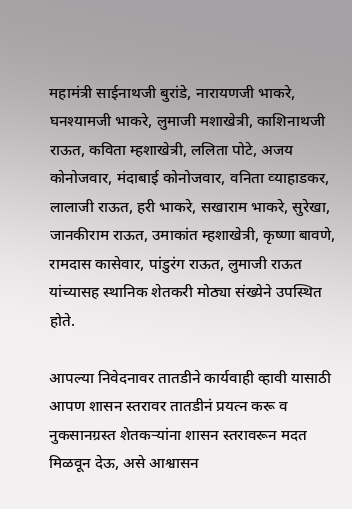महामंत्री साईनाथजी बुरांडे, नारायणजी भाकरे, घनश्यामजी भाकरे, लुमाजी मशाखेत्री, काशिनाथजी राऊत, कविता म्हशाखेत्री, ललिता पोटे, अजय कोनोजवार, मंदाबाई कोनोजवार, वनिता व्‍याहाडकर, लालाजी राऊत, हरी भाकरे, सखाराम भाकरे, सुरेखा, जानकीराम राऊत, उमाकांत म्हशाखेत्री, कृष्णा बावणे, रामदास कासेवार, पांडुरंग राऊत, लुमाजी राऊत यांच्यासह स्थानिक शेतकरी मोठ्या संख्येने उपस्थित होते.

आपल्या निवेदनावर तातडीने कार्यवाही व्हावी यासाठी आपण शासन स्तरावर तातडीनं प्रयत्न करू व नुकसानग्रस्त शेतकऱ्यांना शासन स्तरावरून मदत मिळवून देऊ, असे आश्वासन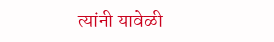त्यांनी यावेळी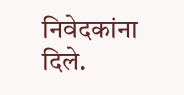निवेदकांना दिले.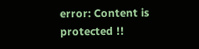error: Content is protected !!